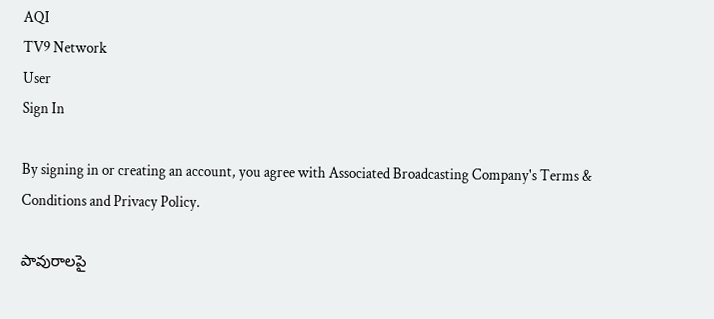AQI
TV9 Network
User
Sign In

By signing in or creating an account, you agree with Associated Broadcasting Company's Terms & Conditions and Privacy Policy.

పావురాలపై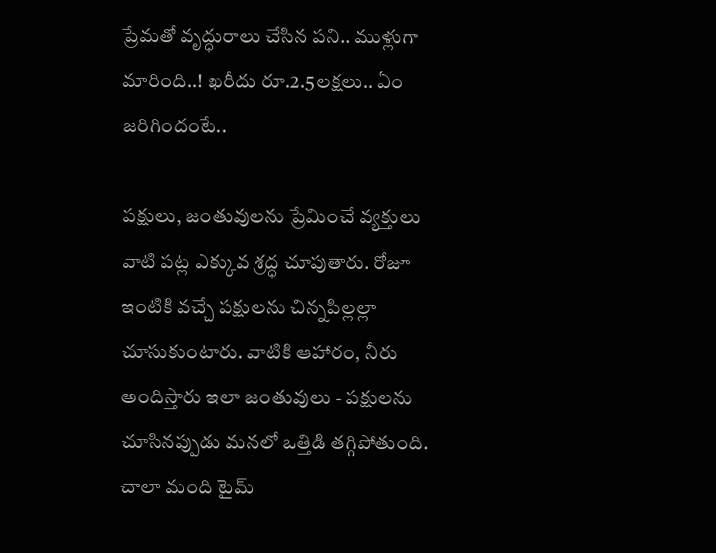ప్రేమతో వృద్ధురాలు చేసిన పని.. ముళ్లుగా మారింది..! ఖరీదు రూ.2.5లక్షలు.. ఏం జరిగిందంటే..

పక్షులు, జంతువులను ప్రేమించే వ్యక్తులు వాటి పట్ల ఎక్కువ శ్రద్ధ చూపుతారు. రోజూ ఇంటికి వచ్చే పక్షులను చిన్నపిల్లల్లా చూసుకుంటారు. వాటికి ఆహారం, నీరు అందిస్తారు ఇలా జంతువులు - పక్షులను చూసినప్పుడు మనలో ఒత్తిడి తగ్గిపోతుంది. చాలా మంది టైమ్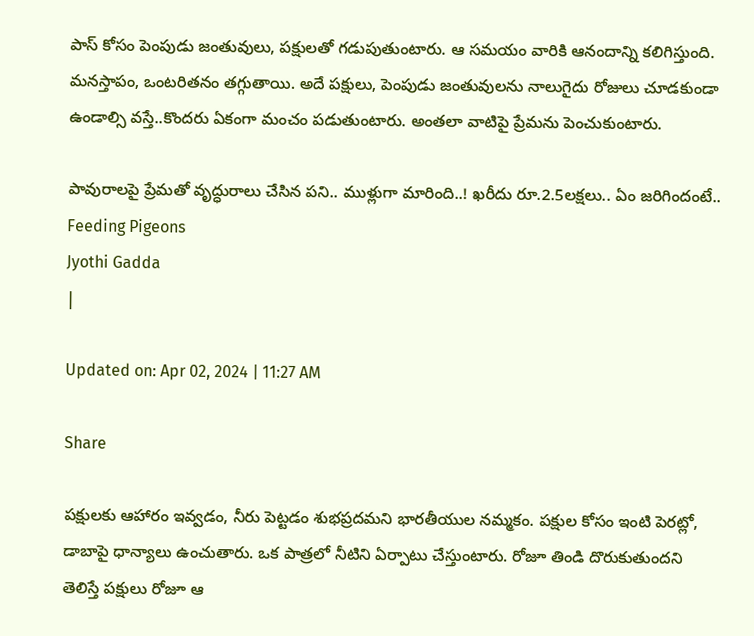పాస్ కోసం పెంపుడు జంతువులు, పక్షులతో గడుపుతుంటారు. ఆ సమయం వారికి ఆనందాన్ని కలిగిస్తుంది. మనస్తాపం, ఒంటరితనం తగ్గుతాయి. అదే పక్షులు, పెంపుడు జంతువులను నాలుగైదు రోజులు చూడకుండా ఉండాల్సి వస్తే..కొందరు ఏకంగా మంచం పడుతుంటారు. అంతలా వాటిపై ప్రేమను పెంచుకుంటారు.

పావురాలపై ప్రేమతో వృద్ధురాలు చేసిన పని.. ముళ్లుగా మారింది..! ఖరీదు రూ.2.5లక్షలు.. ఏం జరిగిందంటే..
Feeding Pigeons
Jyothi Gadda
|

Updated on: Apr 02, 2024 | 11:27 AM

Share

పక్షులకు ఆహారం ఇవ్వడం, నీరు పెట్టడం శుభప్రదమని భారతీయుల నమ్మకం. పక్షుల కోసం ఇంటి పెరట్లో, డాబాపై ధాన్యాలు ఉంచుతారు. ఒక పాత్రలో నీటిని ఏర్పాటు చేస్తుంటారు. రోజూ తిండి దొరుకుతుందని తెలిస్తే పక్షులు రోజూ ఆ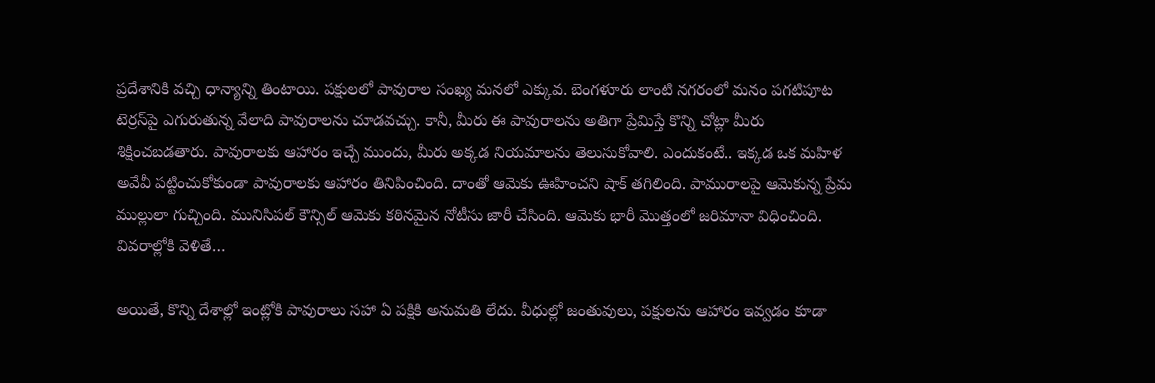ప్రదేశానికి వచ్చి ధాన్యాన్ని తింటాయి. పక్షులలో పావురాల సంఖ్య మనలో ఎక్కువ. బెంగళూరు లాంటి నగరంలో మనం పగటిపూట టెర్రస్‌పై ఎగురుతున్న వేలాది పావురాలను చూడవచ్చు. కానీ, మీరు ఈ పావురాలను అతిగా ప్రేమిస్తే కొన్ని చోట్లా మీరు శిక్షించబడతారు. పావురాలకు ఆహారం ఇచ్చే ముందు, మీరు అక్కడ నియమాలను తెలుసుకోవాలి. ఎందుకంటే.. ఇక్కడ ఒక మహిళ అవేవీ పట్టించుకోకుండా పావురాలకు ఆహారం తినిపించింది. దాంతో ఆమెకు ఊహించని షాక్ తగిలింది. పామురాలపై ఆమెకున్న ప్రేమ ముల్లులా గుచ్చింది. మునిసిపల్ కౌన్సిల్ ఆమెకు కఠినమైన నోటీసు జారీ చేసింది. ఆమెకు భారీ మొత్తంలో జరిమానా విధించింది. వివరాల్లోకి వెళితే…

అయితే, కొన్ని దేశాల్లో ఇంట్లోకి పావురాలు సహా ఏ పక్షికి అనుమతి లేదు. వీధుల్లో జంతువులు, పక్షులను ఆహారం ఇవ్వడం కూడా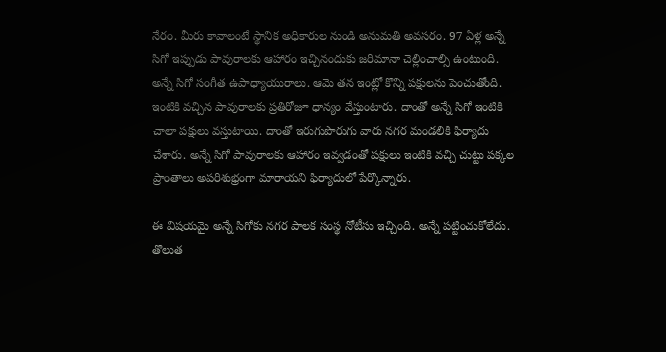నేరం. మీరు కావాలంటే స్థానిక అధికారుల నుండి అనుమతి అవసరం. 97 ఏళ్ల అన్నే సిగో ఇప్పుడు పావురాలకు ఆహారం ఇచ్చినందుకు జరిమానా చెల్లించాల్సి ఉంటుంది. అన్నే సిగో సంగీత ఉపాధ్యాయురాలు. ఆమె తన ఇంట్లో కొన్ని పక్షులను పెంచుతోంది. ఇంటికి వచ్చిన పావురాలకు ప్రతిరోజూ ధాన్యం వేస్తుంటారు. దాంతో అన్నే సిగో ఇంటికి చాలా పక్షులు వస్తుటాయి. దాంతో ఇరుగుపొరుగు వారు నగర మండలికి ఫిర్యాదు చేశారు. అన్నే సిగో పావురాలకు ఆహారం ఇవ్వడంతో పక్షులు ఇంటికి వచ్చి చుట్టు పక్కల ప్రాంతాలు అపరిశుభ్రంగా మారాయని ఫిర్యాదులో పేర్కొన్నారు.

ఈ విషయమై అన్నే సిగోకు నగర పాలక సంస్థ నోటీసు ఇచ్చింది. అన్నే పట్టించుకోలేదు. తొలుత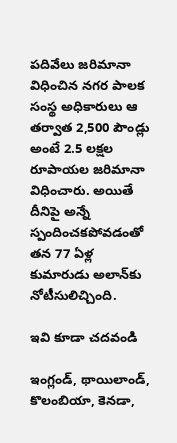పదివేలు జరిమానా విధించిన నగర పాలక సంస్థ అధికారులు ఆ తర్వాత 2,500 పౌండ్లు అంటే 2.5 లక్షల రూపాయల జరిమానా విధించారు. అయితే దీనిపై అన్నే స్పందించకపోవడంతో తన 77 ఏళ్ల కుమారుడు అలాన్‌కు నోటీసులిచ్చింది.

ఇవి కూడా చదవండి

ఇంగ్లండ్, థాయిలాండ్, కొలంబియా, కెనడా,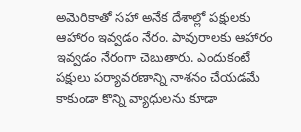అమెరికాతో సహా అనేక దేశాల్లో పక్షులకు ఆహారం ఇవ్వడం నేరం. పావురాలకు ఆహారం ఇవ్వడం నేరంగా చెబుతారు. ఎందుకంటే పక్షులు పర్యావరణాన్ని నాశనం చేయడమే కాకుండా కొన్ని వ్యాధులను కూడా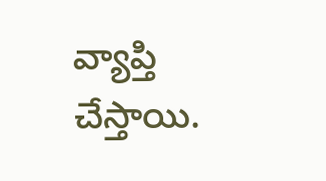వ్యాప్తి చేస్తాయి.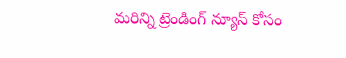మరిన్ని ట్రెండింగ్ న్యూస్ కోసం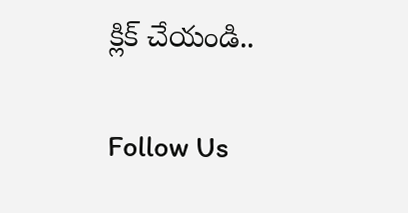క్లిక్ చేయండి..

Follow Us